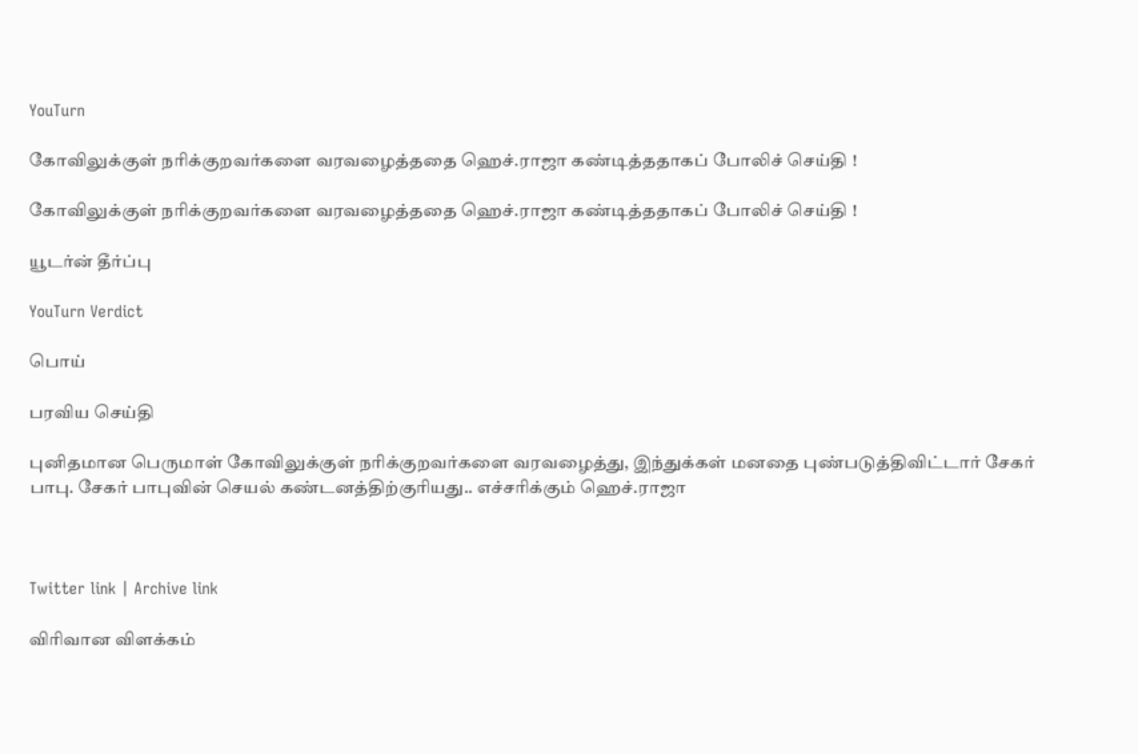YouTurn

கோவிலுக்குள் நரிக்குறவர்களை வரவழைத்ததை ஹெச்.ராஜா கண்டித்ததாகப் போலிச் செய்தி !

கோவிலுக்குள் நரிக்குறவர்களை வரவழைத்ததை ஹெச்.ராஜா கண்டித்ததாகப் போலிச் செய்தி !

யூடர்ன் தீர்ப்பு

YouTurn Verdict

பொய்

பரவிய செய்தி

புனிதமான பெருமாள் கோவிலுக்குள் நரிக்குறவர்களை வரவழைத்து, இந்துக்கள் மனதை புண்படுத்திவிட்டார் சேகர் பாபு. சேகர் பாபுவின் செயல் கண்டனத்திற்குரியது.. எச்சரிக்கும் ஹெச்.ராஜா



Twitter link | Archive link

விரிவான விளக்கம்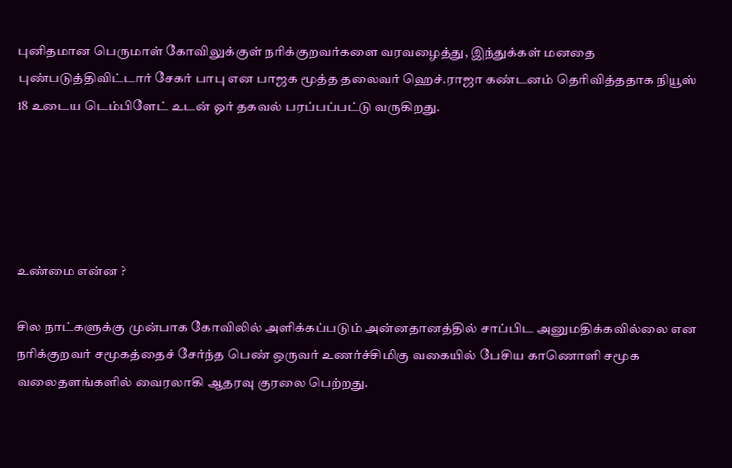புனிதமான பெருமாள் கோவிலுக்குள் நரிக்குறவர்களை வரவழைத்து, இந்துக்கள் மனதை புண்படுத்திவிட்டார் சேகர் பாபு என பாஜக மூத்த தலைவர் ஹெச்.ராஜா கண்டனம் தெரிவித்ததாக நியூஸ் 18 உடைய டெம்பிளேட் உடன் ஓர் தகவல் பரப்பப்பட்டு வருகிறது.





உண்மை என்ன ?

சில நாட்களுக்கு முன்பாக கோவிலில் அளிக்கப்படும் அன்னதானத்தில் சாப்பிட அனுமதிக்கவில்லை என நரிக்குறவர் சமூகத்தைச் சேர்ந்த பெண் ஒருவர் உணர்ச்சிமிகு வகையில் பேசிய காணொளி சமூக வலைதளங்களில் வைரலாகி ஆதரவு குரலை பெற்றது.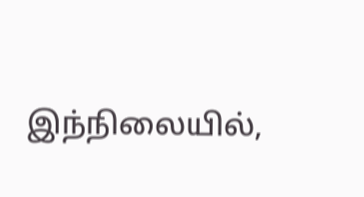இந்நிலையில்,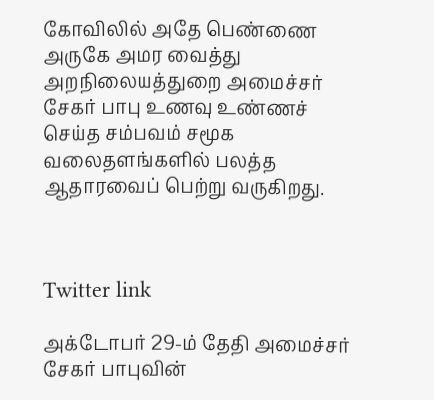கோவிலில் அதே பெண்ணை அருகே அமர வைத்து அறநிலையத்துறை அமைச்சர் சேகர் பாபு உணவு உண்ணச் செய்த சம்பவம் சமூக வலைதளங்களில் பலத்த ஆதாரவைப் பெற்று வருகிறது.



Twitter link

அக்டோபர் 29-ம் தேதி அமைச்சர் சேகர் பாபுவின்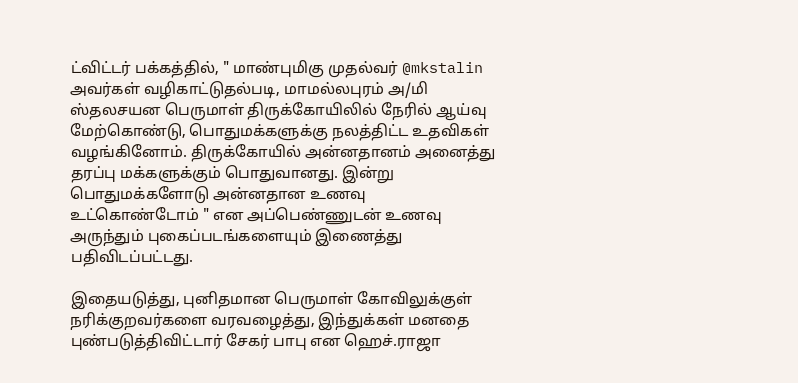ட்விட்டர் பக்கத்தில், " மாண்புமிகு முதல்வர் @mkstalin அவர்கள் வழிகாட்டுதல்படி, மாமல்லபுரம் அ/மி ஸ்தலசயன பெருமாள் திருக்கோயிலில் நேரில் ஆய்வு மேற்கொண்டு, பொதுமக்களுக்கு நலத்திட்ட உதவிகள் வழங்கினோம். திருக்கோயில் அன்னதானம் அனைத்து தரப்பு மக்களுக்கும் பொதுவானது. இன்று பொதுமக்களோடு அன்னதான உணவு உட்கொண்டோம் " என அப்பெண்ணுடன் உணவு அருந்தும் புகைப்படங்களையும் இணைத்து பதிவிடப்பட்டது.

இதையடுத்து, புனிதமான பெருமாள் கோவிலுக்குள் நரிக்குறவர்களை வரவழைத்து, இந்துக்கள் மனதை புண்படுத்திவிட்டார் சேகர் பாபு என ஹெச்.ராஜா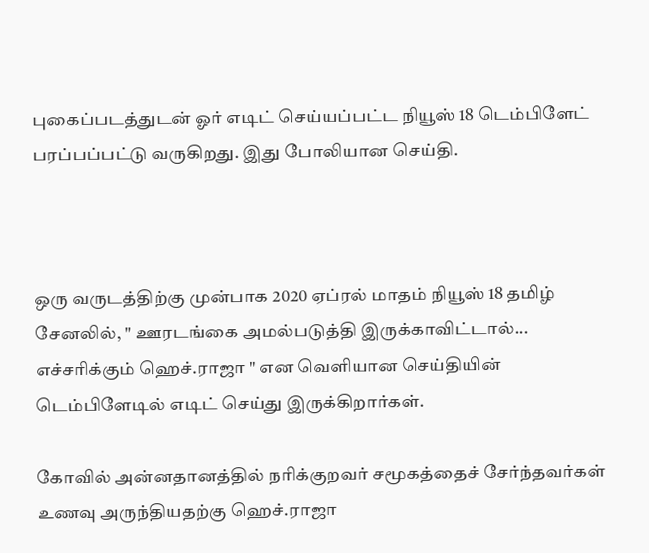புகைப்படத்துடன் ஓர் எடிட் செய்யப்பட்ட நியூஸ் 18 டெம்பிளேட் பரப்பப்பட்டு வருகிறது. இது போலியான செய்தி.



ஒரு வருடத்திற்கு முன்பாக 2020 ஏப்ரல் மாதம் நியூஸ் 18 தமிழ் சேனலில், " ஊரடங்கை அமல்படுத்தி இருக்காவிட்டால்... எச்சரிக்கும் ஹெச்.ராஜா " என வெளியான செய்தியின் டெம்பிளேடில் எடிட் செய்து இருக்கிறார்கள்.

கோவில் அன்னதானத்தில் நரிக்குறவர் சமூகத்தைச் சேர்ந்தவர்கள் உணவு அருந்தியதற்கு ஹெச்.ராஜா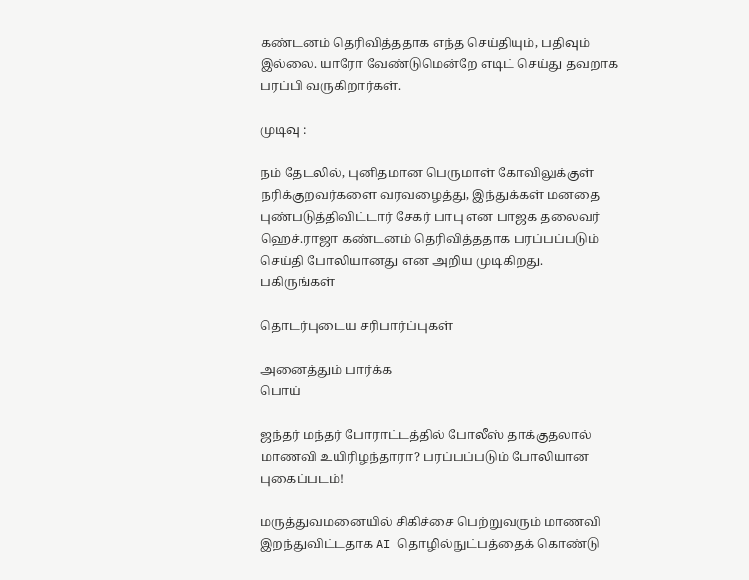கண்டனம் தெரிவித்ததாக எந்த செய்தியும், பதிவும் இல்லை. யாரோ வேண்டுமென்றே எடிட் செய்து தவறாக பரப்பி வருகிறார்கள்.

முடிவு :

நம் தேடலில், புனிதமான பெருமாள் கோவிலுக்குள் நரிக்குறவர்களை வரவழைத்து, இந்துக்கள் மனதை புண்படுத்திவிட்டார் சேகர் பாபு என பாஜக தலைவர் ஹெச்.ராஜா கண்டனம் தெரிவித்ததாக பரப்பப்படும் செய்தி போலியானது என அறிய முடிகிறது.
பகிருங்கள்

தொடர்புடைய சரிபார்ப்புகள்

அனைத்தும் பார்க்க
பொய்

ஜந்தர் மந்தர் போராட்டத்தில் போலீஸ் தாக்குதலால் மாணவி உயிரிழந்தாரா? பரப்பப்படும் போலியான புகைப்படம்!

மருத்துவமனையில் சிகிச்சை பெற்றுவரும் மாணவி இறந்துவிட்டதாக AI தொழில்நுட்பத்தைக் கொண்டு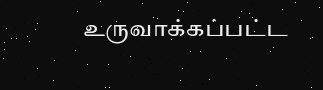உருவாக்கப்பட்ட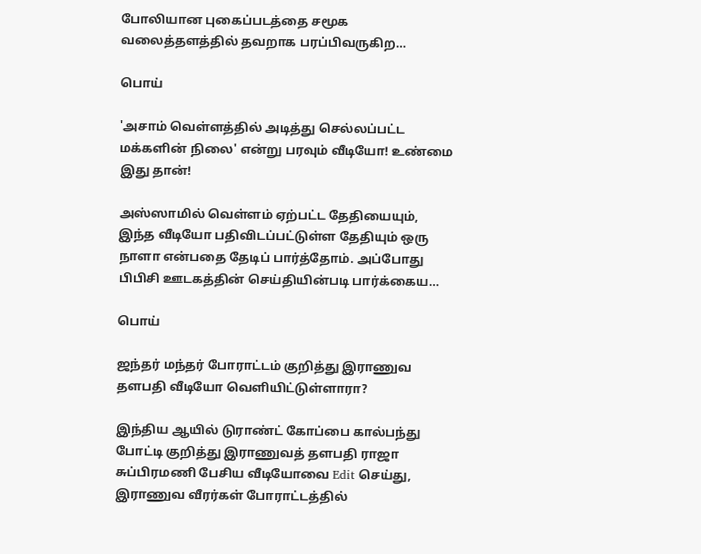போலியான புகைப்படத்தை சமூக வலைத்தளத்தில் தவறாக பரப்பிவருகிற…

பொய்

'அசாம் வெள்ளத்தில் அடித்து செல்லப்பட்ட மக்களின் நிலை' என்று பரவும் வீடியோ! உண்மை இது தான்!

அஸ்ஸாமில் வெள்ளம் ஏற்பட்ட தேதியையும், இந்த வீடியோ பதிவிடப்பட்டுள்ள தேதியும் ஒரு நாளா என்பதை தேடிப் பார்த்தோம். அப்போது பிபிசி ஊடகத்தின் செய்தியின்படி பார்க்கைய…

பொய்

ஜந்தர் மந்தர் போராட்டம் குறித்து இராணுவ தளபதி வீடியோ வெளியிட்டுள்ளாரா?

இந்திய ஆயில் டுராண்ட் கோப்பை கால்பந்து போட்டி குறித்து இராணுவத் தளபதி ராஜா சுப்பிரமணி பேசிய வீடியோவை Edit செய்து, இராணுவ வீரர்கள் போராட்டத்தில்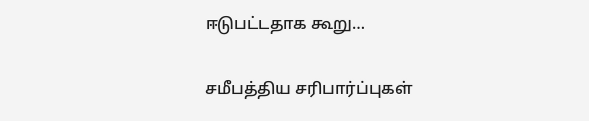ஈடுபட்டதாக கூறு…

சமீபத்திய சரிபார்ப்புகள்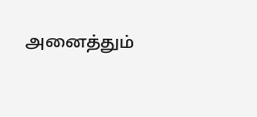அனைத்தும்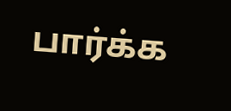பார்க்க